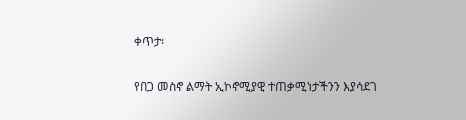ቀጥታ፡

የበጋ መስኖ ልማት ኢኮኖሚያዊ ተጠቃሚነታችንን እያሳደገ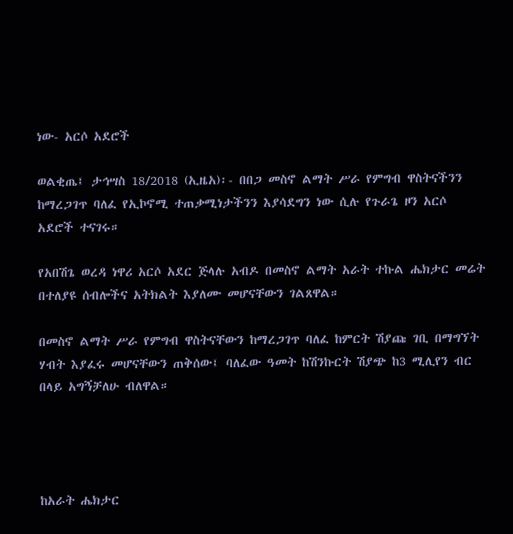ነው- አርሶ አደሮች

ወልቂጤ፤ ታኅሣስ 18/2018 (ኢዜአ)፡- በበጋ መስኖ ልማት ሥራ የምግብ ዋስትናችንን ከማረጋገጥ ባለፈ የኢኮኖሚ ተጠቃሚነታችንን እያሳደግን ነው ሲሉ የጉራጌ ዞን አርሶ አደሮች ተናገሩ።

የአበሽጌ ወረዳ ነዋሪ አርሶ አደር ጅላሉ አብዶ በመስኖ ልማት አራት ተኩል ሔክታር መሬት በተለያዩ ሰብሎችና አትክልት እያለሙ መሆናቸውን ገልጸዋል።

በመስኖ ልማት ሥራ የምግብ ዋስትናቸውን ከማረጋገጥ ባለፈ ከምርት ሽያጩ ገቢ በማግኘት ሃብት እያፈሩ መሆናቸውን ጠቅሰው፤ ባለፈው ዓመት ከሽንኩርት ሽያጭ ከ3 ሚሊየን ብር በላይ አግኝቻለሁ ብለዋል።




ከአራት ሔክታር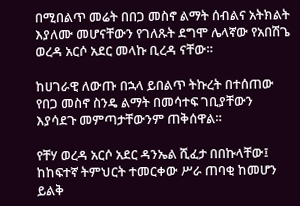በሚበልጥ መሬት በበጋ መስኖ ልማት ሰብልና አትክልት እያለሙ መሆናቸውን የገለጹት ደግሞ ሌላኛው የአበሽጌ ወረዳ አርሶ አደር መላኩ ቢረዳ ናቸው።

ከሀገራዊ ለውጡ በኋላ ይበልጥ ትኩረት በተሰጠው የበጋ መስኖ ስንዴ ልማት በመሳተፍ ገቢያቸውን እያሳደጉ መምጣታቸውንም ጠቅሰዋል።

የቸሃ ወረዳ አርሶ አደር ዳንኤል ሺፈታ በበኩላቸው፤ ከከፍተኛ ትምህርት ተመርቀው ሥራ ጠባቂ ከመሆን ይልቅ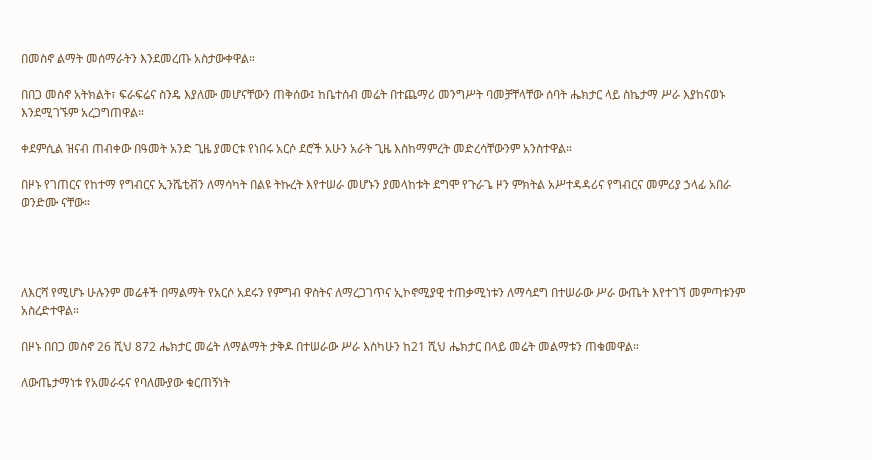በመስኖ ልማት መሰማራትን እንደመረጡ አስታውቀዋል።

በበጋ መስኖ አትክልት፣ ፍራፍሬና ስንዴ እያለሙ መሆናቸውን ጠቅሰው፤ ከቤተሰብ መሬት በተጨማሪ መንግሥት ባመቻቸላቸው ሰባት ሔክታር ላይ ስኬታማ ሥራ እያከናወኑ እንደሚገኙም አረጋግጠዋል።

ቀደምሲል ዝናብ ጠብቀው በዓመት አንድ ጊዜ ያመርቱ የነበሩ አርሶ ደሮች አሁን አራት ጊዜ እስከማምረት መድረሳቸውንም አንስተዋል።

በዞኑ የገጠርና የከተማ የግብርና ኢንሼቲቭን ለማሳካት በልዩ ትኩረት እየተሠራ መሆኑን ያመላከቱት ደግሞ የጉራጌ ዞን ምክትል አሥተዳዳሪና የግብርና መምሪያ ኃላፊ አበራ ወንድሙ ናቸው።




ለእርሻ የሚሆኑ ሁሉንም መሬቶች በማልማት የአርሶ አደሩን የምግብ ዋስትና ለማረጋገጥና ኢኮኖሚያዊ ተጠቃሚነቱን ለማሳደግ በተሠራው ሥራ ውጤት እየተገኘ መምጣቱንም አስረድተዋል።

በዞኑ በበጋ መስኖ 26 ሺህ 872 ሔክታር መሬት ለማልማት ታቅዶ በተሠራው ሥራ እስካሁን ከ21 ሺህ ሔክታር በላይ መሬት መልማቱን ጠቁመዋል።

ለውጤታማነቱ የአመራሩና የባለሙያው ቁርጠኝነት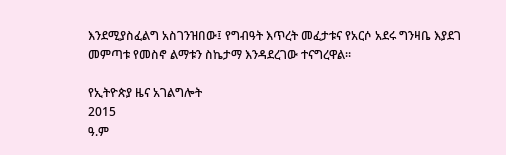እንደሚያስፈልግ አስገንዝበው፤ የግብዓት እጥረት መፈታቱና የአርሶ አደሩ ግንዛቤ እያደገ መምጣቱ የመስኖ ልማቱን ስኬታማ እንዳደረገው ተናግረዋል።

የኢትዮጵያ ዜና አገልግሎት
2015
ዓ.ም